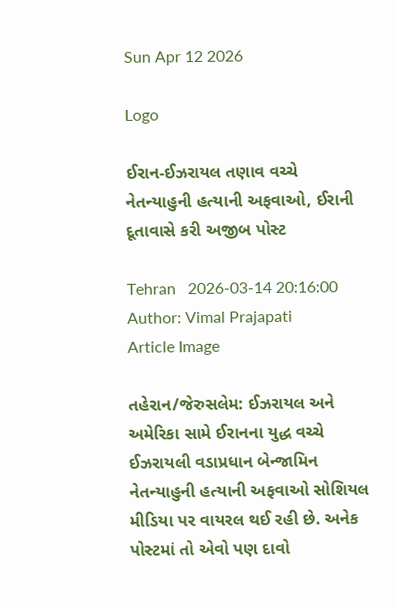Sun Apr 12 2026

Logo

ઈરાન-ઈઝરાયલ તણાવ વચ્ચે નેતન્યાહુની હત્યાની અફવાઓ, ઈરાની દૂતાવાસે કરી અજીબ પોસ્ટ

Tehran   2026-03-14 20:16:00
Author: Vimal Prajapati
Article Image

તહેરાન/જેરુસલેમ: ઈઝરાયલ અને અમેરિકા સામે ઈરાનના યુદ્ધ વચ્ચે ઈઝરાયલી વડાપ્રધાન બેન્જામિન નેતન્યાહુની હત્યાની અફવાઓ સોશિયલ મીડિયા પર વાયરલ થઈ રહી છે. અનેક પોસ્ટમાં તો એવો પણ દાવો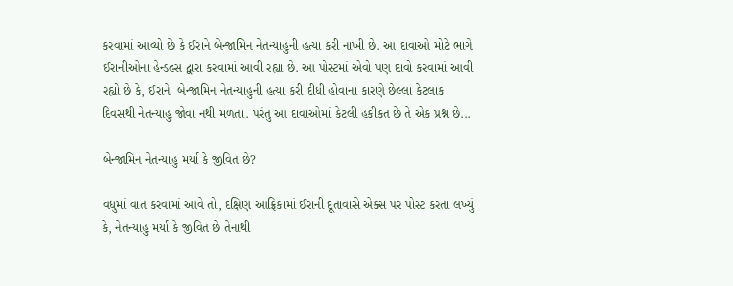કરવામાં આવ્યો છે કે ઈરાને બેન્જામિન નેતન્યાહુની હત્યા કરી નાખી છે. આ દાવાઓ મોટે ભાગે ઈરાનીઓના હેન્ડલ્સ દ્વારા કરવામાં આવી રહ્યા છે. આ પોસ્ટમાં એવો પણ દાવો કરવામાં આવી રહ્યો છે કે, ઈરાને  બેન્જામિન નેતન્યાહુની હત્યા કરી દીધી હોવાના કારણે છેલ્લા કેટલાક દિવસથી નેતન્યાહુ જોવા નથી મળતા. પરંતુ આ દાવાઓમાં કેટલી હકીકત છે તે એક પ્રશ્ન છે...

બેન્જામિન નેતન્યાહુ મર્યા કે જીવિત છે?

વધુમાં વાત કરવામાં આવે તો, દક્ષિણ આફ્રિકામાં ઈરાની દૂતાવાસે એક્સ પર પોસ્ટ કરતા લખ્યું કે, નેતન્યાહુ મર્યા કે જીવિત છે તેનાથી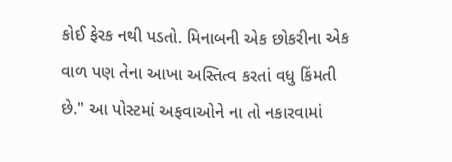કોઈ ફેરક નથી પડતો. મિનાબની એક છોકરીના એક વાળ પણ તેના આખા અસ્તિત્વ કરતાં વધુ કિંમતી છે." આ પોસ્ટમાં અફવાઓને ના તો નકારવામાં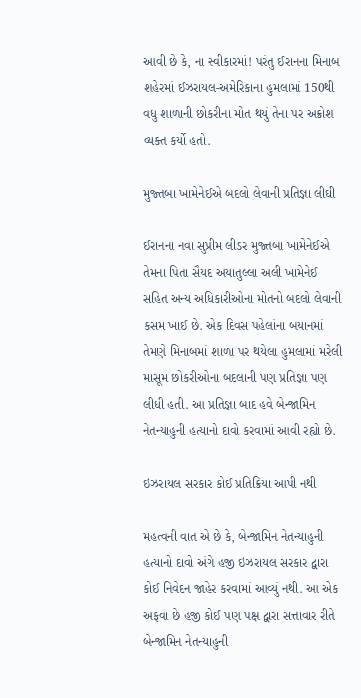આવી છે કે, ના સ્વીકારમાં! પરંતુ ઈરાનના મિનાબ શહેરમાં ઈઝરાયલ-અમેરિકાના હુમલામાં 150થી વધુ શાળાની છોકરીના મોત થયું તેના પર અક્રોશ વ્યક્ત કર્યો હતો.

મુજ્તબા ખામેનેઈએ બદલો લેવાની પ્રતિજ્ઞા લીઘી

ઈરાનના નવા સુપ્રીમ લીડર મુજ્તબા ખામેનેઈએ તેમના પિતા સૈયદ અયાતુલ્લા અલી ખામેનેઈ સહિત અન્ય અધિકારીઓના મોતનો બદલો લેવાની કસમ ખાઈ છે. એક દિવસ પહેલાંના બયાનમાં તેમણે મિનાબમાં શાળા પર થયેલા હુમલામાં મરેલી માસૂમ છોકરીઓના બદલાની પણ પ્રતિજ્ઞા પણ લીધી હતી. આ પ્રતિજ્ઞા બાદ હવે બેન્જામિન નેતન્યાહુની હત્યાનો દાવો કરવામાં આવી રહ્યો છે.

ઇઝરાયલ સરકાર કોઈ પ્રતિક્રિયા આપી નથી

મહત્વની વાત એ છે કે, બેન્જામિન નેતન્યાહુની હત્યાનો દાવો અંગે હજી ઇઝરાયલ સરકાર દ્વારા કોઈ નિવેદન જાહેર કરવામાં આવ્યું નથી. આ એક અફવા છે હજી કોઈ પણ પક્ષ દ્વારા સત્તાવાર રીતે બેન્જામિન નેતન્યાહુની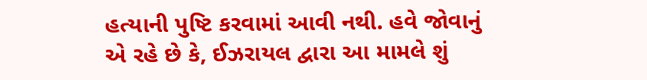હત્યાની પુષ્ટિ કરવામાં આવી નથી. હવે જોવાનું એ રહે છે કે, ઈઝરાયલ દ્વારા આ મામલે શું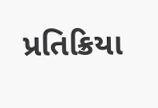પ્રતિક્રિયા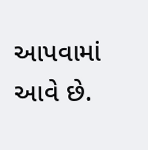આપવામાં આવે છે.